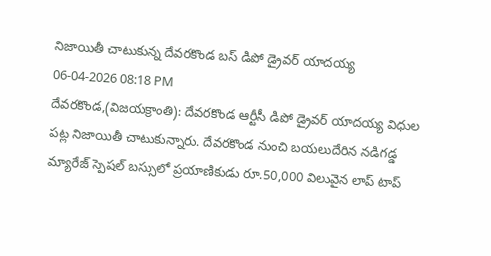నిజాయితీ చాటుకున్న దేవరకొండ బస్ డిపో డ్రైవర్ యాదయ్య
06-04-2026 08:18 PM
దేవరకొండ,(విజయక్రాంతి): దేవరకొండ ఆర్టీసీ డిపో డ్రైవర్ యాదయ్య విధుల పట్ల నిజాయితీ చాటుకున్నారు. దేవరకొండ నుంచి బయలుదేరిన నడిగడ్డ మ్యారేజ్ స్పెషల్ బస్సులో ప్రయాణికుడు రూ.50,000 విలువైన లాప్ టాప్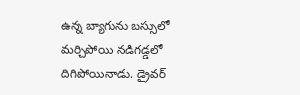ఉన్న బ్యాగును బస్సులో మర్చిపోయి నడిగడ్డలో దిగిపోయినాడు. డ్రైవర్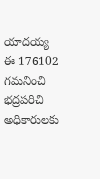యాదయ్య ఈ 176102 గమనించి భద్రపరిచి అధికారులకు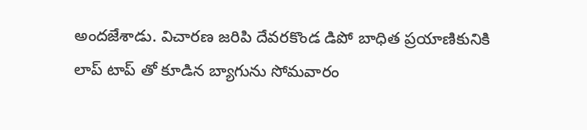అందజేశాడు. విచారణ జరిపి దేవరకొండ డిపో బాధిత ప్రయాణికునికి లాప్ టాప్ తో కూడిన బ్యాగును సోమవారం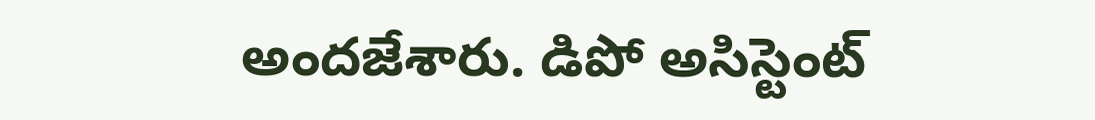అందజేశారు. డిపో అసిస్టెంట్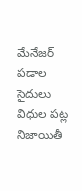మేనేజర్ పడాల సైదులు విధుల పట్ల నిజాయితీ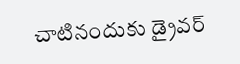చాటినందుకు డ్రైవర్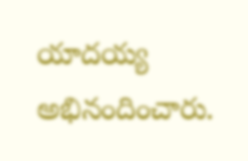యాదయ్య అభినందించారు.